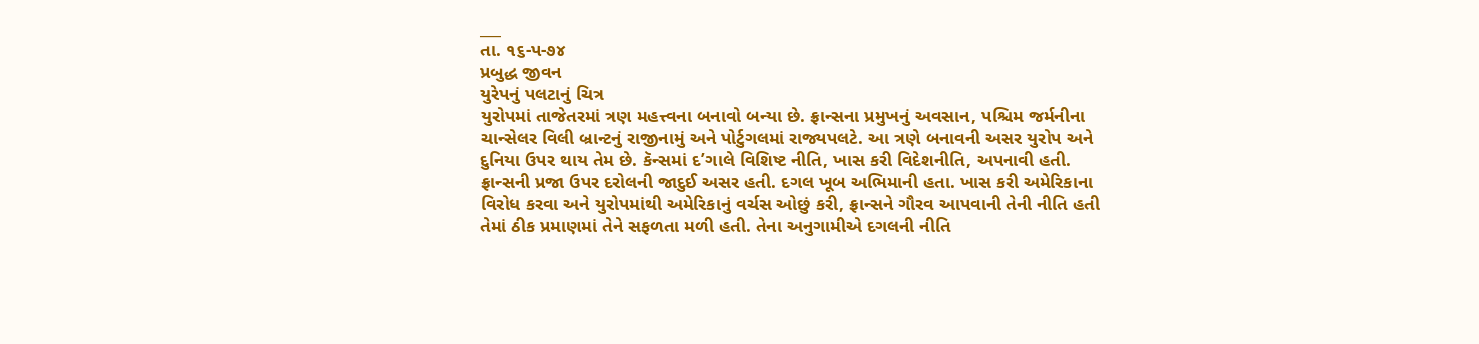___
તા. ૧૬-પ-૭૪
પ્રબુદ્ધ જીવન
યુરેપનું પલટાનું ચિત્ર
યુરોપમાં તાજેતરમાં ત્રણ મહત્ત્વના બનાવો બન્યા છે. ફ્રાન્સના પ્રમુખનું અવસાન, પશ્ચિમ જર્મનીના ચાન્સેલર વિલી બ્રાન્ટનું રાજીનામું અને પોર્ટુગલમાં રાજ્યપલટે. આ ત્રણે બનાવની અસર યુરોપ અને દુનિયા ઉપર થાય તેમ છે. કૅન્સમાં દ’ગાલે વિશિષ્ટ નીતિ, ખાસ કરી વિદેશનીતિ, અપનાવી હતી. ફ્રાન્સની પ્રજા ઉપર દરોલની જાદુઈ અસર હતી. દગલ ખૂબ અભિમાની હતા. ખાસ કરી અમેરિકાના વિરોધ કરવા અને યુરોપમાંથી અમેરિકાનું વર્ચસ ઓછું કરી, ફ્રાન્સને ગૌરવ આપવાની તેની નીતિ હતી તેમાં ઠીક પ્રમાણમાં તેને સફળતા મળી હતી. તેના અનુગામીએ દગલની નીતિ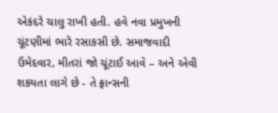એકંદરે ચાલુ રાખી હતી. હવે નવા પ્રમુખની ચૂંટણીમાં ભારે રસાકસી છે. સમાજવાદી ઉમેદવાર, મીતરાં જો ચૂંટાઈ આવે – અને એવી શકયતા લાગે છે - તે ફ્રાન્સની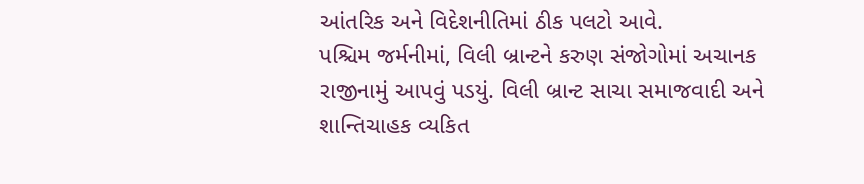આંતરિક અને વિદેશનીતિમાં ઠીક પલટો આવે.
પશ્ચિમ જર્મનીમાં, વિલી બ્રાન્ટને કરુણ સંજોગોમાં અચાનક રાજીનામું આપવું પડયું. વિલી બ્રાન્ટ સાચા સમાજવાદી અને શાન્તિચાહક વ્યકિત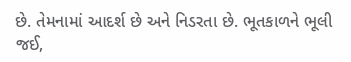છે. તેમનામાં આદર્શ છે અને નિડરતા છે. ભૂતકાળને ભૂલી જઈ,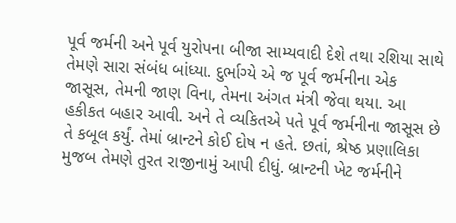પૂર્વ જર્મની અને પૂર્વ યુરોપના બીજા સામ્યવાદી દેશે તથા રશિયા સાથે તેમણે સારા સંબંધ બાંધ્યા. દુર્ભાગ્યે એ જ પૂર્વ જર્મનીના એક જાસૂસ, તેમની જાણ વિના, તેમના અંગત મંત્રી જેવા થયા. આ હકીકત બહાર આવી. અને તે વ્યકિતએ પતે પૂર્વ જર્મનીના જાસૂસ છે તે કબૂલ કર્યું. તેમાં બ્રાન્ટને કોઈ દોષ ન હતે. છતાં, શ્રેષ્ઠ પ્રણાલિકા મુજબ તેમણે તુરત રાજીનામું આપી દીધું. બ્રાન્ટની ખેટ જર્મનીને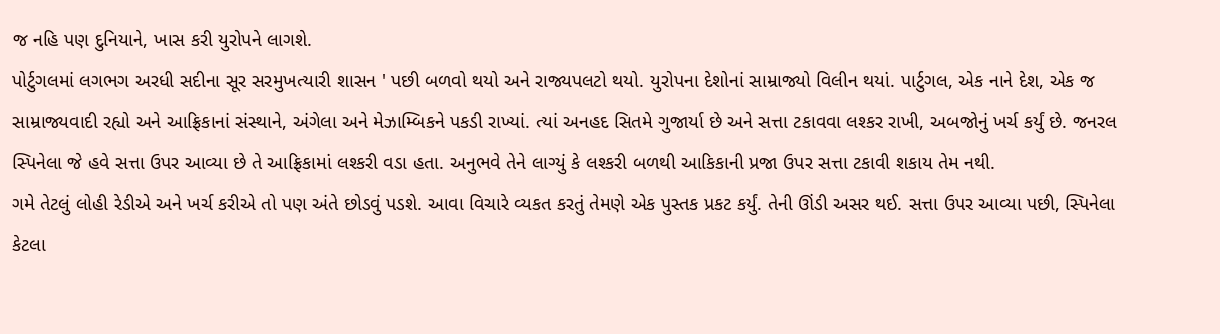જ નહિ પણ દુનિયાને, ખાસ કરી યુરોપને લાગશે.
પોર્ટુગલમાં લગભગ અરધી સદીના સૂર સરમુખત્યારી શાસન ' પછી બળવો થયો અને રાજ્યપલટો થયો. યુરોપના દેશોનાં સામ્રાજ્યો વિલીન થયાં. પાર્ટુગલ, એક નાને દેશ, એક જ સામ્રાજ્યવાદી રહ્યો અને આફ્રિકાનાં સંસ્થાને, અંગેલા અને મેઝામ્બિકને પકડી રાખ્યાં. ત્યાં અનહદ સિતમે ગુજાર્યા છે અને સત્તા ટકાવવા લશ્કર રાખી, અબજોનું ખર્ચ કર્યું છે. જનરલ સ્પિનેલા જે હવે સત્તા ઉપર આવ્યા છે તે આફ્રિકામાં લશ્કરી વડા હતા. અનુભવે તેને લાગ્યું કે લશ્કરી બળથી આકિકાની પ્રજા ઉપર સત્તા ટકાવી શકાય તેમ નથી.
ગમે તેટલું લોહી રેડીએ અને ખર્ચ કરીએ તો પણ અંતે છોડવું પડશે. આવા વિચારે વ્યકત કરતું તેમણે એક પુસ્તક પ્રકટ કર્યું. તેની ઊંડી અસર થઈ. સત્તા ઉપર આવ્યા પછી, સ્પિનેલા કેટલા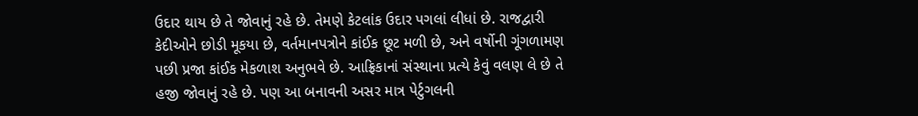ઉદાર થાય છે તે જોવાનું રહે છે. તેમણે કેટલાંક ઉદાર પગલાં લીધાં છે. રાજદ્વારી કેદીઓને છોડી મૂકયા છે, વર્તમાનપત્રોને કાંઈક છૂટ મળી છે, અને વર્ષોની ગૂંગળામણ પછી પ્રજા કાંઈક મેકળાશ અનુભવે છે. આફ્રિકાનાં સંસ્થાના પ્રત્યે કેવું વલણ લે છે તે હજી જોવાનું રહે છે. પણ આ બનાવની અસર માત્ર પેર્ટુગલની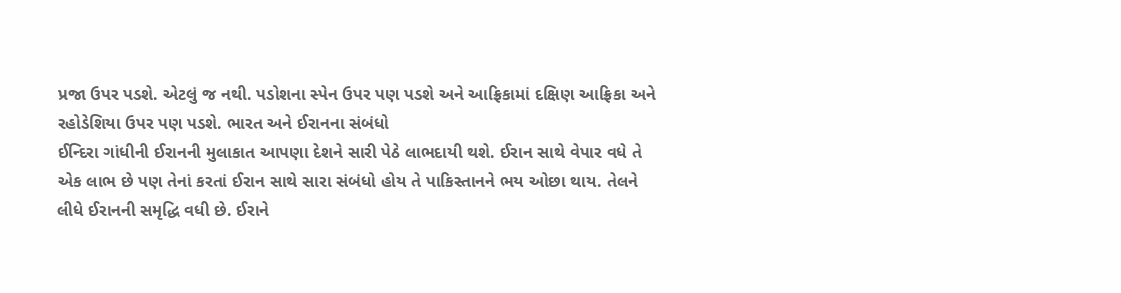પ્રજા ઉપર પડશે. એટલું જ નથી. પડોશના સ્પેન ઉપર પણ પડશે અને આફ્રિકામાં દક્ષિણ આફ્રિકા અને રહોડેશિયા ઉપર પણ પડશે. ભારત અને ઈરાનના સંબંધો
ઈન્દિરા ગાંધીની ઈરાનની મુલાકાત આપણા દેશને સારી પેઠે લાભદાયી થશે. ઈરાન સાથે વેપાર વધે તે એક લાભ છે પણ તેનાં કરતાં ઈરાન સાથે સારા સંબંધો હોય તે પાકિસ્તાનને ભય ઓછા થાય. તેલને લીધે ઈરાનની સમૃદ્ધિ વધી છે. ઈરાને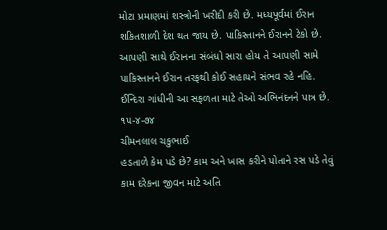મોટા પ્રમાણમાં શસ્ત્રોની ખરીદી કરી છે. મધ્યપૂર્વમાં ઈરાન શકિતશાળી દેશ થત જાય છે. પાકિસ્તાનને ઈરાનને ટેકો છે. આપણી સાથે ઈરાનના સંબંધો સારા હોય તે આપણી સામે પાકિસ્તાનને ઈરાન તરફથી કોઈ સહાયને સંભવ રહે નહિ. ઈન્દિરા ગાંધીની આ સફળતા માટે તેઓ અભિનંદનને પાત્ર છે. ૧૫-૪-૭૪
ચીમનલાલ ચકુભાઈ
હડતાળે કેમ પડે છે? કામ અને ખાસ કરીને પોતાને રસ પડે તેવું કામ દરેકના જીવન માટે અતિ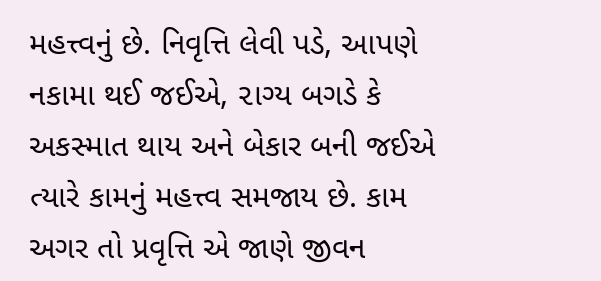મહત્ત્વનું છે. નિવૃત્તિ લેવી પડે, આપણે નકામા થઈ જઈએ, ૨ાગ્ય બગડે કે અકસ્માત થાય અને બેકાર બની જઈએ ત્યારે કામનું મહત્ત્વ સમજાય છે. કામ અગર તો પ્રવૃત્તિ એ જાણે જીવન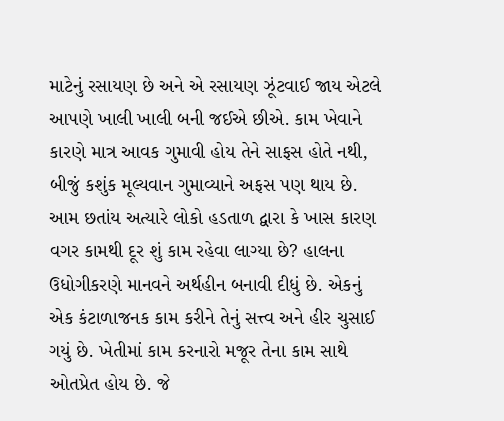માટેનું રસાયણ છે અને એ રસાયણ ઝૂંટવાઈ જાય એટલે આપણે ખાલી ખાલી બની જઈએ છીએ. કામ ખેવાને કારણે માત્ર આવક ગુમાવી હોય તેને સાફસ હોતે નથી, બીજું કશુંક મૂલ્યવાન ગુમાવ્યાને અફસ પણ થાય છે.
આમ છતાંય અત્યારે લોકો હડતાળ દ્વારા કે ખાસ કારણ વગર કામથી દૂર શું કામ રહેવા લાગ્યા છે? હાલના ઉધોગીકરણે માનવને અર્થહીન બનાવી દીધું છે. એકનું એક કંટાળાજનક કામ કરીને તેનું સત્ત્વ અને હીર ચુસાઈ ગયું છે. ખેતીમાં કામ કરનારો મજૂર તેના કામ સાથે ઓતપ્રેત હોય છે. જે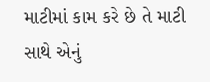માટીમાં કામ કરે છે તે માટી સાથે એનું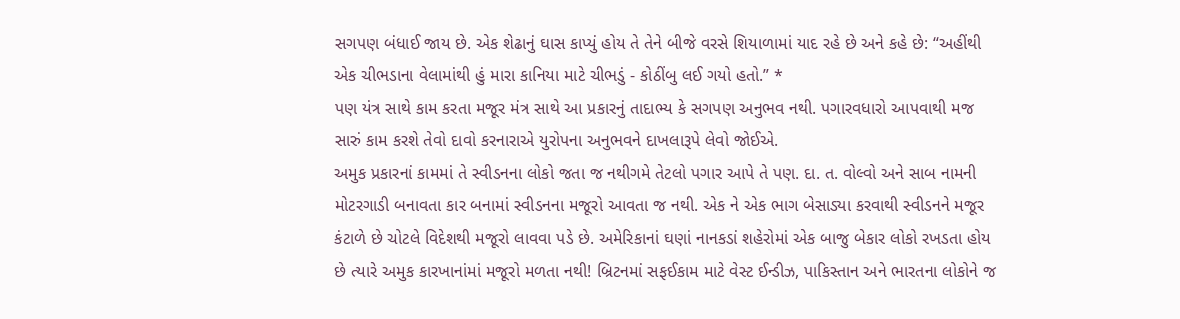સગપણ બંધાઈ જાય છે. એક શેઢાનું ઘાસ કાપ્યું હોય તે તેને બીજે વરસે શિયાળામાં યાદ રહે છે અને કહે છે: “અહીંથી એક ચીભડાના વેલામાંથી હું મારા કાનિયા માટે ચીભડું - કોઠીંબુ લઈ ગયો હતો.” *
પણ યંત્ર સાથે કામ કરતા મજૂર મંત્ર સાથે આ પ્રકારનું તાદાભ્ય કે સગપણ અનુભવ નથી. પગારવધારો આપવાથી મજ સારું કામ કરશે તેવો દાવો કરનારાએ યુરોપના અનુભવને દાખલારૂપે લેવો જોઈએ.
અમુક પ્રકારનાં કામમાં તે સ્વીડનના લોકો જતા જ નથીગમે તેટલો પગાર આપે તે પણ. દા. ત. વોલ્વો અને સાબ નામની મોટરગાડી બનાવતા કાર બનામાં સ્વીડનના મજૂરો આવતા જ નથી. એક ને એક ભાગ બેસાડ્યા કરવાથી સ્વીડનને મજૂર કંટાળે છે ચોટલે વિદેશથી મજૂરો લાવવા પડે છે. અમેરિકાનાં ઘણાં નાનકડાં શહેરોમાં એક બાજુ બેકાર લોકો રખડતા હોય છે ત્યારે અમુક કારખાનાંમાં મજૂરો મળતા નથી! બ્રિટનમાં સફઈકામ માટે વેસ્ટ ઈન્ડીઝ, પાકિસ્તાન અને ભારતના લોકોને જ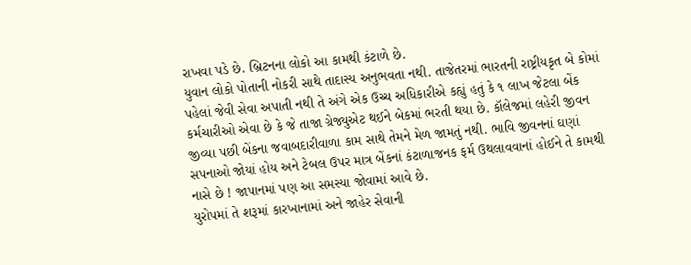રાખવા પડે છે. બ્રિટનના લોકો આ કામથી કંટાળે છે.
યુવાન લોકો પોતાની નોકરી સાથે તાદાસ્ય અનુભવતા નથી. તાજેતરમાં ભારતની રાષ્ટ્રીયકૃત બે કોમાં પહેલાં જેવી સેવા અપાતી નથી તે અંગે એક ઉચ્ચ અધિકારીએ કહ્યું હતું કે ૧ લાખ જેટલા બેંક કર્મચારીઓ એવા છે કે જે તાજા ગ્રેજ્યુએટ થઈને બેકમાં ભરતી થયા છે. કૉલેજમાં લહેરી જીવન જીવ્યા પછી બેંકના જવાબદારીવાળા કામ સાથે તેમને મેળ જામતું નથી. ભાવિ જીવનનાં ઘણાં સપનાઓ જોયાં હોય અને ટેબલ ઉપર માત્ર બેંકનાં કંટાળાજનક ફર્મ ઉથલાવવાનાં હોઈને તે કામથી નાસે છે ! જાપાનમાં પણ આ સમસ્યા જોવામાં આવે છે.
યુરોપમાં તે શરૂમાં કારખાનામાં અને જાહેર સેવાની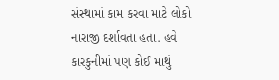સંસ્થામાં કામ કરવા માટે લોકો નારાજી દર્શાવતા હતા. હવે કારકુનીમાં પણ કોઈ માથું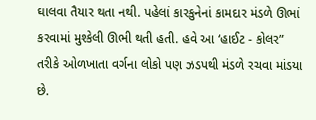ઘાલવા તૈયાર થતા નથી. પહેલાં કારકુનેનાં કામદાર મંડળે ઊભાં કરવામાં મુશ્કેલી ઊભી થતી હતી. હવે આ ‘હાઈટ - કોલર” તરીકે ઓળખાતા વર્ગના લોકો પણ ઝડપથી મંડળે રચવા માંડયા છે.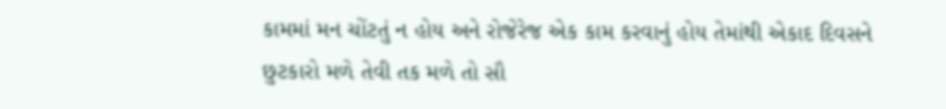કામમાં મન ચોંટતું ન હોય અને રોજેરેજ એક કામ કરવાનું હોય તેમાંથી એકાદ દિવસને છુટકારો મળે તેવી તક મળે તો સૌ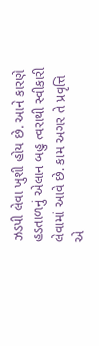ઝડપી લેવા ખુશી હોય છે. આને કારણે હડતાળનું એલાન બહુ ત્વરાથી સ્વીકારી લેવામાં આવે છે. કામ અગર તે પ્રવૃત્તિ એ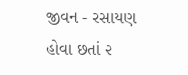જીવન - રસાયણ હોવા છતાં ૨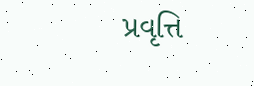પ્રવૃત્તિ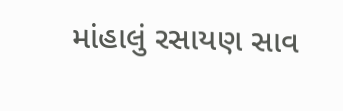માંહાલું રસાયણ સાવ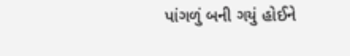પાંગળું બની ગયું હોઈને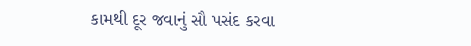કામથી દૂર જવાનું સૌ પસંદ કરવા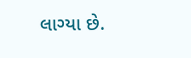લાગ્યા છે.